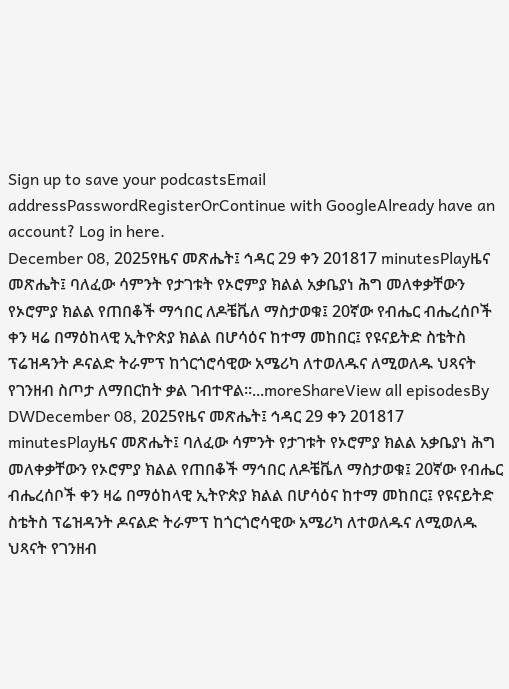Sign up to save your podcastsEmail addressPasswordRegisterOrContinue with GoogleAlready have an account? Log in here.
December 08, 2025የዜና መጽሔት፤ ኅዳር 29 ቀን 201817 minutesPlayዜና መጽሔት፤ ባለፈው ሳምንት የታገቱት የኦሮምያ ክልል አቃቤያነ ሕግ መለቀቃቸውን የኦሮምያ ክልል የጠበቆች ማኅበር ለዶቼቬለ ማስታወቁ፤ 20ኛው የብሔር ብሔረሰቦች ቀን ዛሬ በማዕከላዊ ኢትዮጵያ ክልል በሆሳዕና ከተማ መከበር፤ የዩናይትድ ስቴትስ ፕሬዝዳንት ዶናልድ ትራምፕ ከጎርጎሮሳዊው አሜሪካ ለተወለዱና ለሚወለዱ ህጻናት የገንዘብ ስጦታ ለማበርከት ቃል ገብተዋል።...moreShareView all episodesBy DWDecember 08, 2025የዜና መጽሔት፤ ኅዳር 29 ቀን 201817 minutesPlayዜና መጽሔት፤ ባለፈው ሳምንት የታገቱት የኦሮምያ ክልል አቃቤያነ ሕግ መለቀቃቸውን የኦሮምያ ክልል የጠበቆች ማኅበር ለዶቼቬለ ማስታወቁ፤ 20ኛው የብሔር ብሔረሰቦች ቀን ዛሬ በማዕከላዊ ኢትዮጵያ ክልል በሆሳዕና ከተማ መከበር፤ የዩናይትድ ስቴትስ ፕሬዝዳንት ዶናልድ ትራምፕ ከጎርጎሮሳዊው አሜሪካ ለተወለዱና ለሚወለዱ ህጻናት የገንዘብ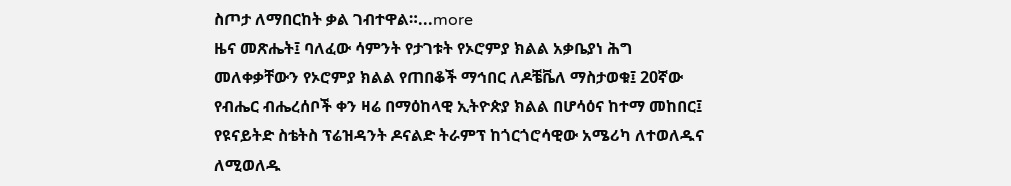ስጦታ ለማበርከት ቃል ገብተዋል።...more
ዜና መጽሔት፤ ባለፈው ሳምንት የታገቱት የኦሮምያ ክልል አቃቤያነ ሕግ መለቀቃቸውን የኦሮምያ ክልል የጠበቆች ማኅበር ለዶቼቬለ ማስታወቁ፤ 20ኛው የብሔር ብሔረሰቦች ቀን ዛሬ በማዕከላዊ ኢትዮጵያ ክልል በሆሳዕና ከተማ መከበር፤ የዩናይትድ ስቴትስ ፕሬዝዳንት ዶናልድ ትራምፕ ከጎርጎሮሳዊው አሜሪካ ለተወለዱና ለሚወለዱ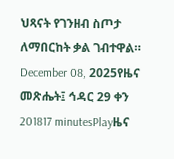ህጻናት የገንዘብ ስጦታ ለማበርከት ቃል ገብተዋል።
December 08, 2025የዜና መጽሔት፤ ኅዳር 29 ቀን 201817 minutesPlayዜና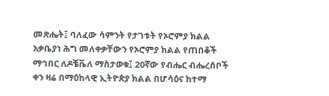መጽሔት፤ ባለፈው ሳምንት የታገቱት የኦሮምያ ክልል አቃቤያነ ሕግ መለቀቃቸውን የኦሮምያ ክልል የጠበቆች ማኅበር ለዶቼቬለ ማስታወቁ፤ 20ኛው የብሔር ብሔረሰቦች ቀን ዛሬ በማዕከላዊ ኢትዮጵያ ክልል በሆሳዕና ከተማ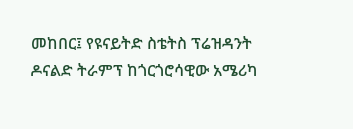መከበር፤ የዩናይትድ ስቴትስ ፕሬዝዳንት ዶናልድ ትራምፕ ከጎርጎሮሳዊው አሜሪካ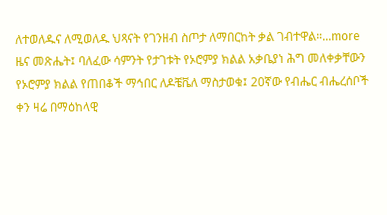ለተወለዱና ለሚወለዱ ህጻናት የገንዘብ ስጦታ ለማበርከት ቃል ገብተዋል።...more
ዜና መጽሔት፤ ባለፈው ሳምንት የታገቱት የኦሮምያ ክልል አቃቤያነ ሕግ መለቀቃቸውን የኦሮምያ ክልል የጠበቆች ማኅበር ለዶቼቬለ ማስታወቁ፤ 20ኛው የብሔር ብሔረሰቦች ቀን ዛሬ በማዕከላዊ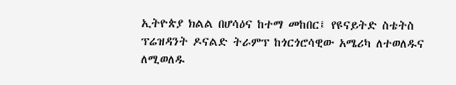ኢትዮጵያ ክልል በሆሳዕና ከተማ መከበር፤ የዩናይትድ ስቴትስ ፕሬዝዳንት ዶናልድ ትራምፕ ከጎርጎሮሳዊው አሜሪካ ለተወለዱና ለሚወለዱ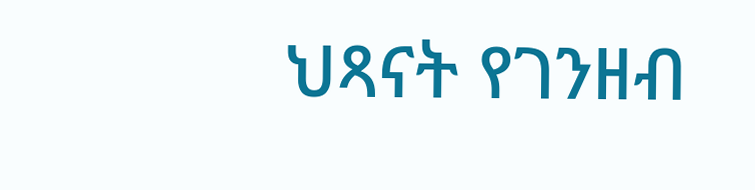ህጻናት የገንዘብ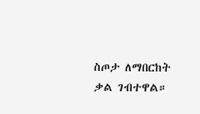ስጦታ ለማበርከት ቃል ገብተዋል።